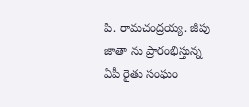పి. రామచంద్రయ్య. జీపు జాతా ను ప్రారంభిస్తున్న ఏపీ రైతు సంఘం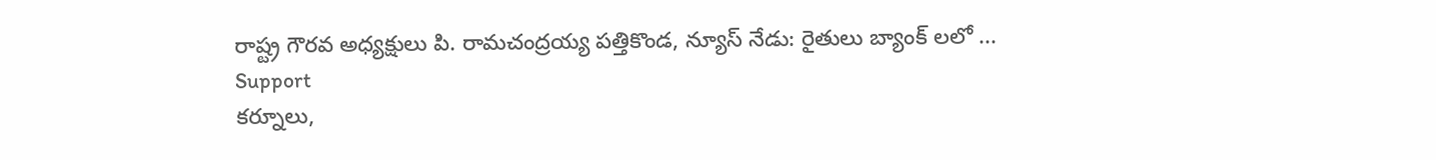రాష్ట్ర గౌరవ అధ్యక్షులు పి. రామచంద్రయ్య పత్తికొండ, న్యూస్ నేడు: రైతులు బ్యాంక్ లలో ...
Support
కర్నూలు,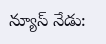న్యూస్ నేడు: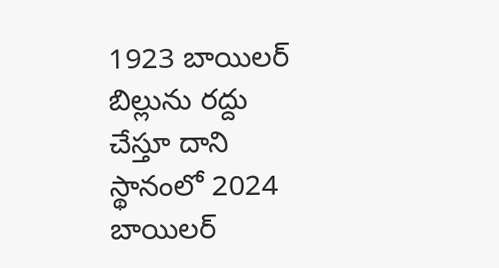1923 బాయిలర్ బిల్లును రద్దు చేస్తూ దాని స్థానంలో 2024 బాయిలర్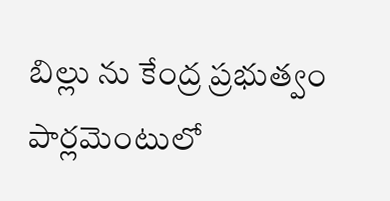బిల్లు ను కేంద్ర ప్రభుత్వం పార్లమెంటులో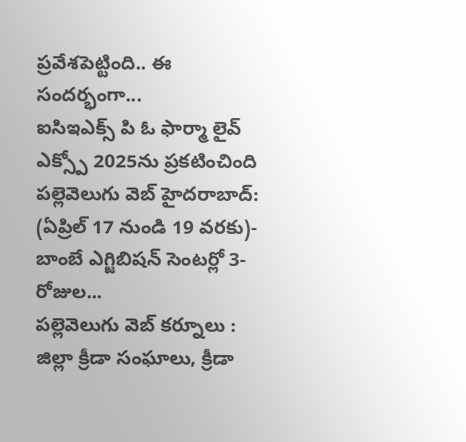ప్రవేశపెట్టింది.. ఈ సందర్భంగా...
ఐసిఇఎక్స్ పి ఓ ఫార్మా లైవ్ ఎక్స్పో 2025ను ప్రకటించింది పల్లెవెలుగు వెబ్ హైదరాబాద్: (ఏప్రిల్ 17 నుండి 19 వరకు)- బాంబే ఎగ్జిబిషన్ సెంటర్లో 3-రోజుల...
పల్లెవెలుగు వెబ్ కర్నూలు : జిల్లా క్రీడా సంఘాలు, క్రీడా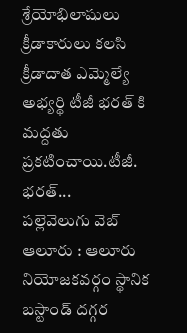శ్రేయోభిలాషులు క్రీడాకారులు కలసి క్రీడాదాత ఎమ్మెల్యే అభ్యర్థి టీజీ భరత్ కి మద్దతు ప్రకటించాయి.టీజీ. భరత్...
పల్లెవెలుగు వెబ్ ఆలూరు : ఆలూరు నియోజకవర్గం స్థానిక బస్టాండ్ దగ్గర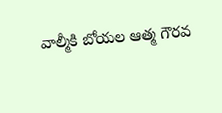వాల్మీకి బోయల ఆత్మ గౌరవ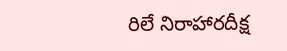రిలే నిరాహారదీక్ష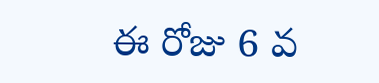ఈ రోజు 6 వ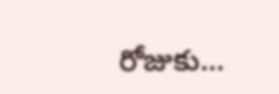రోజుకు...